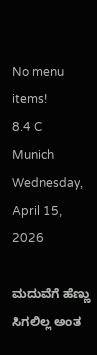No menu items!
8.4 C
Munich
Wednesday, April 15, 2026

ಮದುವೆಗೆ ಹೆಣ್ಣು ಸಿಗಲಿಲ್ಲ ಅಂತ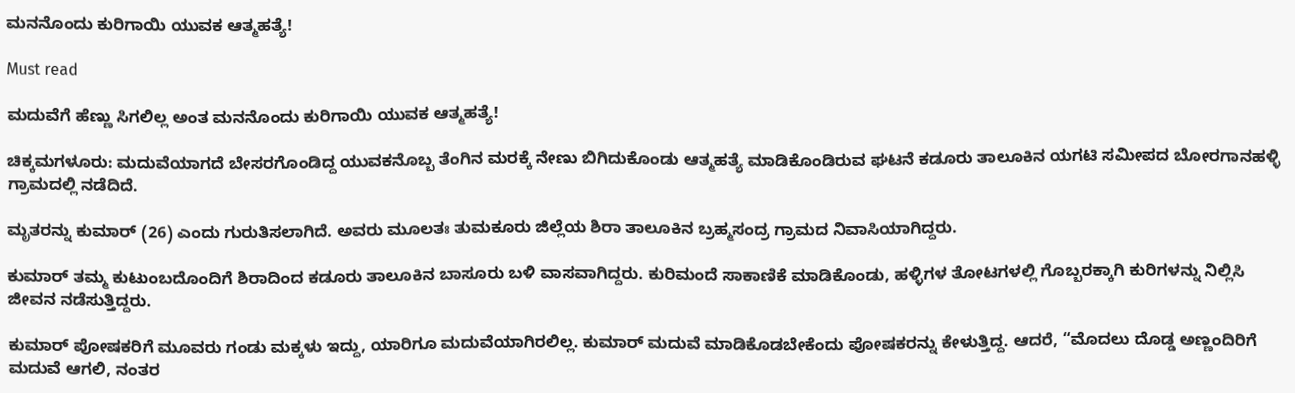ಮನನೊಂದು ಕುರಿಗಾಯಿ ಯುವಕ ಆತ್ಮಹತ್ಯೆ!

Must read

ಮದುವೆಗೆ ಹೆಣ್ಣು ಸಿಗಲಿಲ್ಲ ಅಂತ ಮನನೊಂದು ಕುರಿಗಾಯಿ ಯುವಕ ಆತ್ಮಹತ್ಯೆ!

ಚಿಕ್ಕಮಗಳೂರು: ಮದುವೆಯಾಗದೆ ಬೇಸರಗೊಂಡಿದ್ದ ಯುವಕನೊಬ್ಬ ತೆಂಗಿನ ಮರಕ್ಕೆ ನೇಣು ಬಿಗಿದುಕೊಂಡು ಆತ್ಮಹತ್ಯೆ ಮಾಡಿಕೊಂಡಿರುವ ಘಟನೆ ಕಡೂರು ತಾಲೂಕಿನ ಯಗಟಿ ಸಮೀಪದ ಬೋರಗಾನಹಳ್ಳಿ ಗ್ರಾಮದಲ್ಲಿ ನಡೆದಿದೆ.

ಮೃತರನ್ನು ಕುಮಾರ್ (26) ಎಂದು ಗುರುತಿಸಲಾಗಿದೆ. ಅವರು ಮೂಲತಃ ತುಮಕೂರು ಜಿಲ್ಲೆಯ ಶಿರಾ ತಾಲೂಕಿನ ಬ್ರಹ್ಮಸಂದ್ರ ಗ್ರಾಮದ ನಿವಾಸಿಯಾಗಿದ್ದರು.

ಕುಮಾರ್ ತಮ್ಮ ಕುಟುಂಬದೊಂದಿಗೆ ಶಿರಾದಿಂದ ಕಡೂರು ತಾಲೂಕಿನ ಬಾಸೂರು ಬಳಿ ವಾಸವಾಗಿದ್ದರು. ಕುರಿಮಂದೆ ಸಾಕಾಣಿಕೆ ಮಾಡಿಕೊಂಡು, ಹಳ್ಳಿಗಳ ತೋಟಗಳಲ್ಲಿ ಗೊಬ್ಬರಕ್ಕಾಗಿ ಕುರಿಗಳನ್ನು ನಿಲ್ಲಿಸಿ ಜೀವನ ನಡೆಸುತ್ತಿದ್ದರು.

ಕುಮಾರ್ ಪೋಷಕರಿಗೆ ಮೂವರು ಗಂಡು ಮಕ್ಕಳು ಇದ್ದು, ಯಾರಿಗೂ ಮದುವೆಯಾಗಿರಲಿಲ್ಲ. ಕುಮಾರ್ ಮದುವೆ ಮಾಡಿಕೊಡಬೇಕೆಂದು ಪೋಷಕರನ್ನು ಕೇಳುತ್ತಿದ್ದ. ಆದರೆ, “ಮೊದಲು ದೊಡ್ಡ ಅಣ್ಣಂದಿರಿಗೆ ಮದುವೆ ಆಗಲಿ, ನಂತರ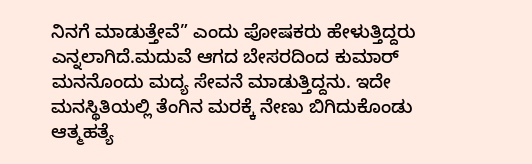ನಿನಗೆ ಮಾಡುತ್ತೇವೆ” ಎಂದು ಪೋಷಕರು ಹೇಳುತ್ತಿದ್ದರು ಎನ್ನಲಾಗಿದೆ.ಮದುವೆ ಆಗದ ಬೇಸರದಿಂದ ಕುಮಾರ್ ಮನನೊಂದು ಮದ್ಯ ಸೇವನೆ ಮಾಡುತ್ತಿದ್ದನು. ಇದೇ ಮನಸ್ಥಿತಿಯಲ್ಲಿ ತೆಂಗಿನ ಮರಕ್ಕೆ ನೇಣು ಬಿಗಿದುಕೊಂಡು ಆತ್ಮಹತ್ಯೆ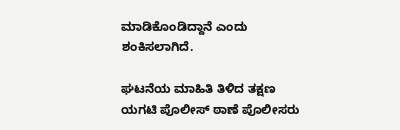ಮಾಡಿಕೊಂಡಿದ್ದಾನೆ ಎಂದು ಶಂಕಿಸಲಾಗಿದೆ.

ಘಟನೆಯ ಮಾಹಿತಿ ತಿಳಿದ ತಕ್ಷಣ ಯಗಟಿ ಪೊಲೀಸ್ ಠಾಣೆ ಪೊಲೀಸರು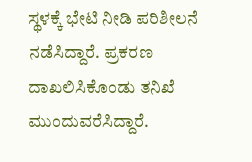ಸ್ಥಳಕ್ಕೆ ಭೇಟಿ ನೀಡಿ ಪರಿಶೀಲನೆ ನಡೆಸಿದ್ದಾರೆ. ಪ್ರಕರಣ ದಾಖಲಿಸಿಕೊಂಡು ತನಿಖೆ ಮುಂದುವರೆಸಿದ್ದಾರೆ.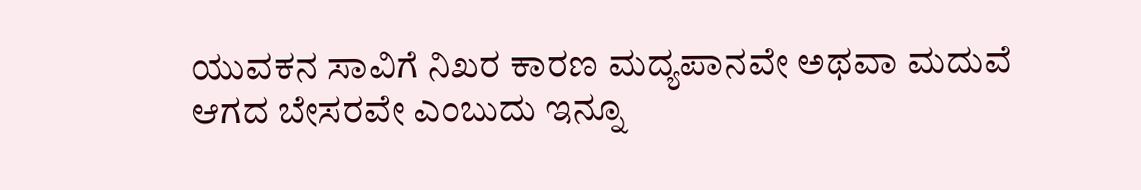ಯುವಕನ ಸಾವಿಗೆ ನಿಖರ ಕಾರಣ ಮದ್ಯಪಾನವೇ ಅಥವಾ ಮದುವೆ ಆಗದ ಬೇಸರವೇ ಎಂಬುದು ಇನ್ನೂ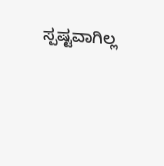ಸ್ಪಷ್ಟವಾಗಿಲ್ಲ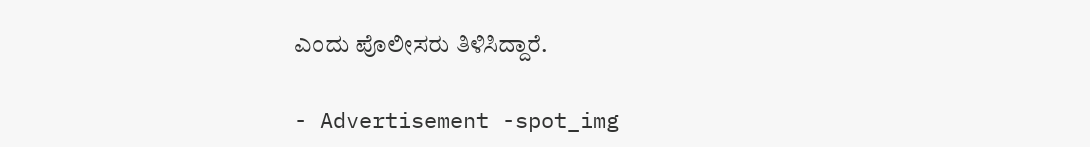ಎಂದು ಪೊಲೀಸರು ತಿಳಿಸಿದ್ದಾರೆ.

- Advertisement -spot_img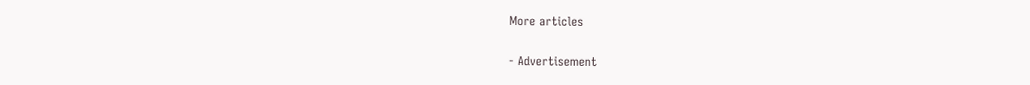More articles

- Advertisement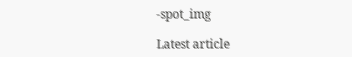-spot_img

Latest article